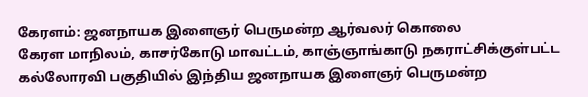கேரளம்: ஜனநாயக இளைஞர் பெருமன்ற ஆர்வலர் கொலை
கேரள மாநிலம், காசர்கோடு மாவட்டம், காஞ்ஞாங்காடு நகராட்சிக்குள்பட்ட கல்லோரவி பகுதியில் இந்திய ஜனநாயக இளைஞர் பெருமன்ற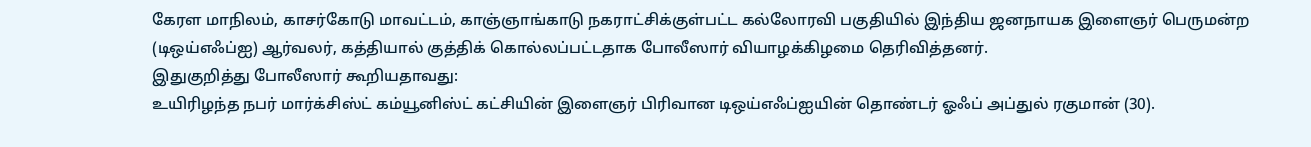கேரள மாநிலம், காசர்கோடு மாவட்டம், காஞ்ஞாங்காடு நகராட்சிக்குள்பட்ட கல்லோரவி பகுதியில் இந்திய ஜனநாயக இளைஞர் பெருமன்ற (டிஒய்எஃப்ஐ) ஆர்வலர், கத்தியால் குத்திக் கொல்லப்பட்டதாக போலீஸார் வியாழக்கிழமை தெரிவித்தனர்.
இதுகுறித்து போலீஸார் கூறியதாவது:
உயிரிழந்த நபர் மார்க்சிஸ்ட் கம்யூனிஸ்ட் கட்சியின் இளைஞர் பிரிவான டிஒய்எஃப்ஐயின் தொண்டர் ஓஃப் அப்துல் ரகுமான் (30).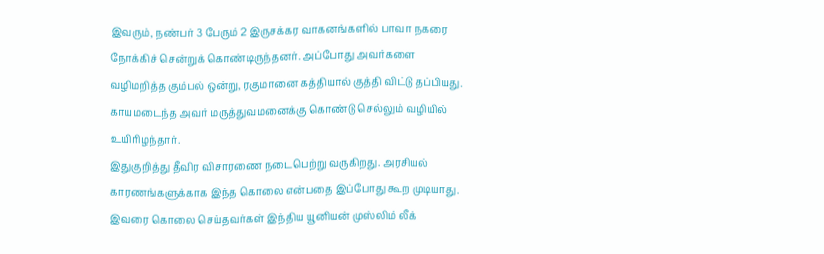இவரும், நண்பர் 3 பேரும் 2 இருசக்கர வாகனங்களில் பாவா நகரை நோக்கிச் சென்றுக் கொண்டிருந்தனர். அப்போது அவர்களை வழிமறித்த கும்பல் ஒன்று, ரகுமானை கத்தியால் குத்தி விட்டு தப்பியது. காயமடைந்த அவர் மருத்துவமனைக்கு கொண்டு செல்லும் வழியில் உயிரிழந்தார்.
இதுகுறித்து தீவிர விசாரணை நடைபெற்று வருகிறது. அரசியல் காரணங்களுக்காக இந்த கொலை என்பதை இப்போது கூற முடியாது. இவரை கொலை செய்தவர்கள் இந்திய யூனியன் முஸ்லிம் லீக்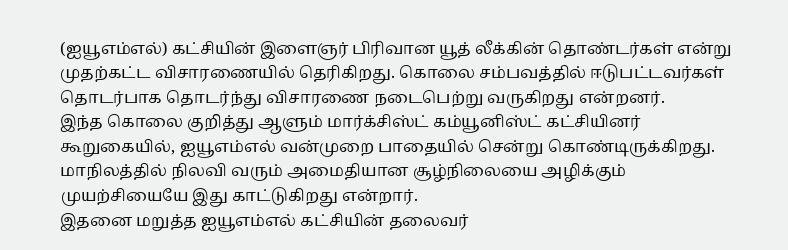(ஐயூஎம்எல்) கட்சியின் இளைஞர் பிரிவான யூத் லீக்கின் தொண்டர்கள் என்று முதற்கட்ட விசாரணையில் தெரிகிறது. கொலை சம்பவத்தில் ஈடுபட்டவர்கள் தொடர்பாக தொடர்ந்து விசாரணை நடைபெற்று வருகிறது என்றனர்.
இந்த கொலை குறித்து ஆளும் மார்க்சிஸ்ட் கம்யூனிஸ்ட் கட்சியினர் கூறுகையில், ஐயூஎம்எல் வன்முறை பாதையில் சென்று கொண்டிருக்கிறது. மாநிலத்தில் நிலவி வரும் அமைதியான சூழ்நிலையை அழிக்கும் முயற்சியையே இது காட்டுகிறது என்றார்.
இதனை மறுத்த ஐயூஎம்எல் கட்சியின் தலைவர்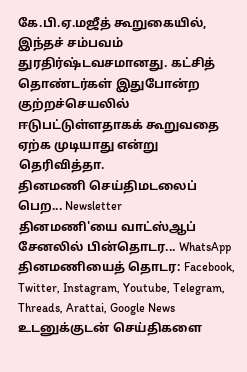கே.பி.ஏ.மஜீத் கூறுகையில், இந்தச் சம்பவம் துரதிர்ஷ்டவசமானது. கட்சித் தொண்டர்கள் இதுபோன்ற குற்றச்செயலில் ஈடுபட்டுள்ளதாகக் கூறுவதை ஏற்க முடியாது என்று தெரிவித்தா.
தினமணி செய்திமடலைப் பெற... Newsletter
தினமணி'யை வாட்ஸ்ஆப் சேனலில் பின்தொடர... WhatsApp
தினமணியைத் தொடர: Facebook, Twitter, Instagram, Youtube, Telegram, Threads, Arattai, Google News
உடனுக்குடன் செய்திகளை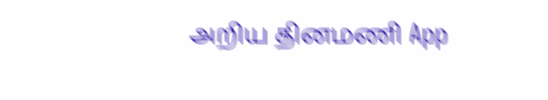அறிய தினமணி App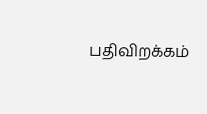பதிவிறக்கம்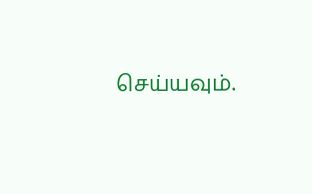செய்யவும்.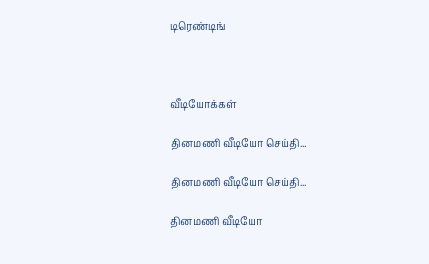டிரெண்டிங்



வீடியோக்கள்

தினமணி வீடியோ செய்தி...

தினமணி வீடியோ செய்தி...

தினமணி வீடியோ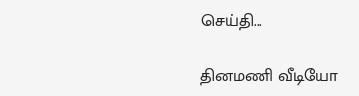செய்தி...

தினமணி வீடியோ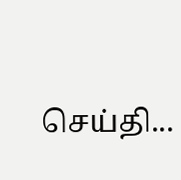செய்தி...